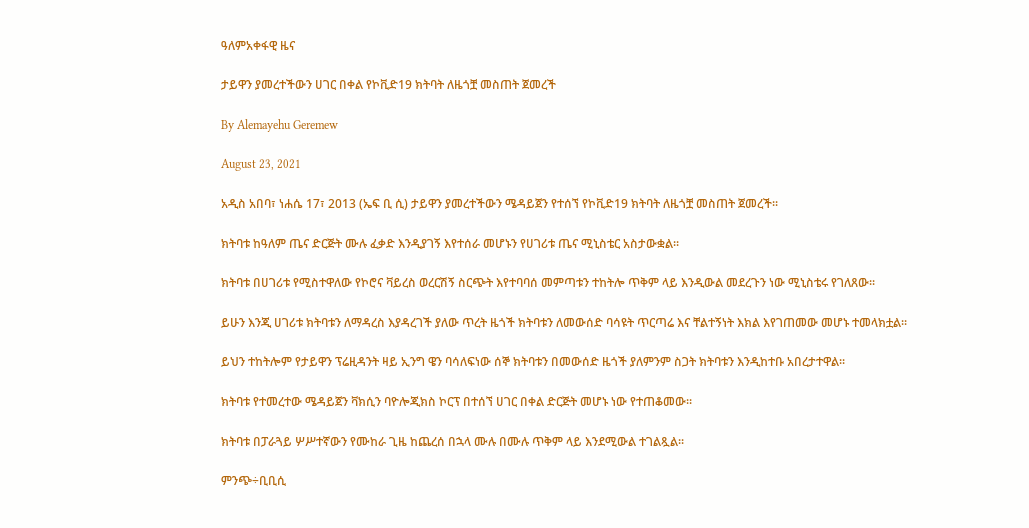ዓለምአቀፋዊ ዜና

ታይዋን ያመረተችውን ሀገር በቀል የኮቪድ19 ክትባት ለዜጎቿ መስጠት ጀመረች

By Alemayehu Geremew

August 23, 2021

አዲስ አበባ፣ ነሐሴ 17፣ 2013 (ኤፍ ቢ ሲ) ታይዋን ያመረተችውን ሜዳይጀን የተሰኘ የኮቪድ19 ክትባት ለዜጎቿ መስጠት ጀመረች፡፡

ክትባቱ ከዓለም ጤና ድርጅት ሙሉ ፈቃድ እንዲያገኝ እየተሰራ መሆኑን የሀገሪቱ ጤና ሚኒስቴር አስታውቋል፡፡

ክትባቱ በሀገሪቱ የሚስተዋለው የኮሮና ቫይረስ ወረርሽኝ ስርጭት እየተባባሰ መምጣቱን ተከትሎ ጥቅም ላይ እንዲውል መደረጉን ነው ሚኒስቴሩ የገለጸው፡፡

ይሁን እንጂ ሀገሪቱ ክትባቱን ለማዳረስ እያዳረገች ያለው ጥረት ዜጎች ክትባቱን ለመውሰድ ባሳዩት ጥርጣሬ እና ቸልተኝነት እክል እየገጠመው መሆኑ ተመላክቷል፡፡

ይህን ተከትሎም የታይዋን ፕሬዚዳንት ዛይ ኢንግ ዌን ባሳለፍነው ሰኞ ክትባቱን በመውሰድ ዜጎች ያለምንም ስጋት ክትባቱን እንዲከተቡ አበረታተዋል፡፡

ክትባቱ የተመረተው ሜዳይጀን ቫክሲን ባዮሎጂክስ ኮርፕ በተሰኘ ሀገር በቀል ድርጅት መሆኑ ነው የተጠቆመው፡፡

ክትባቱ በፓራጓይ ሦሥተኛውን የሙከራ ጊዜ ከጨረሰ በኋላ ሙሉ በሙሉ ጥቅም ላይ እንደሚውል ተገልጿል፡፡

ምንጭ÷ቢቢሲ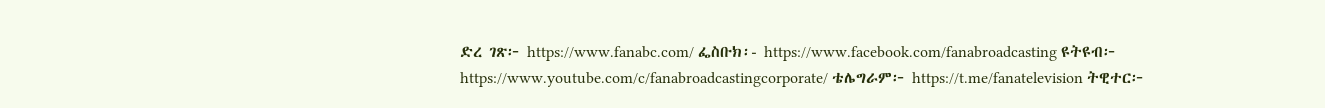ድረ ገጽ፦ https://www.fanabc.com/ ፌስቡክ፡- https://www.facebook.com/fanabroadcasting ዩትዩብ፦ https://www.youtube.com/c/fanabroadcastingcorporate/ ቴሌግራም፦ https://t.me/fanatelevision ትዊተር፦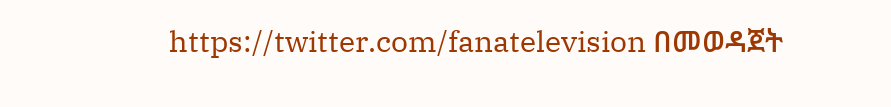https://twitter.com/fanatelevision በመወዳጀት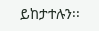ይከታተሉን፡፡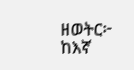ዘወትር፦ ከእኛ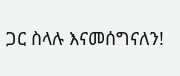ጋር ስላሉ እናመሰግናለን!